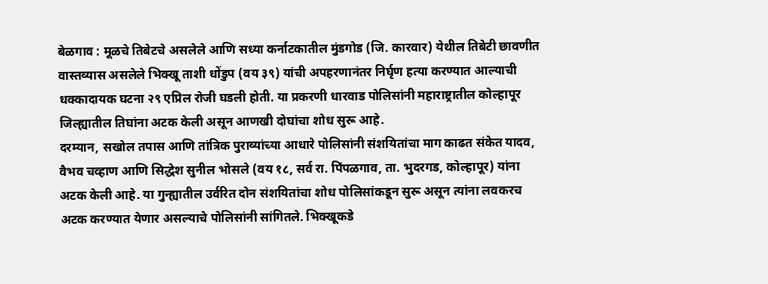बेळगाव : मूळचे तिबेटचे असलेले आणि सध्या कर्नाटकातील मुंडगोड (जि. कारवार) येथील तिबेटी छावणीत वास्तव्यास असलेले भिक्खू ताशी धोंडुप (वय ३९) यांची अपहरणानंतर निर्घृण हत्या करण्यात आल्याची धक्कादायक घटना २९ एप्रिल रोजी घडली होती. या प्रकरणी धारवाड पोलिसांनी महाराष्ट्रातील कोल्हापूर जिल्ह्यातील तिघांना अटक केली असून आणखी दोघांचा शोध सुरू आहे.
दरम्यान, सखोल तपास आणि तांत्रिक पुराव्यांच्या आधारे पोलिसांनी संशयितांचा माग काढत संकेत यादव, वैभव चव्हाण आणि सिद्धेश सुनील भोसले (वय १८, सर्व रा. पिंपळगाव, ता. भुदरगड, कोल्हापूर) यांना अटक केली आहे. या गुन्ह्यातील उर्वरित दोन संशयितांचा शोध पोलिसांकडून सुरू असून त्यांना लवकरच अटक करण्यात येणार असल्याचे पोलिसांनी सांगितले. भिक्खूकडे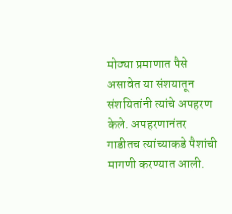मोठ्या प्रमाणात पैसे असावेत या संशयातून संशयितांनी त्यांचे अपहरण केले. अपहरणानंतर गाडीतच त्यांच्याकडे पैशांची मागणी करण्यात आली.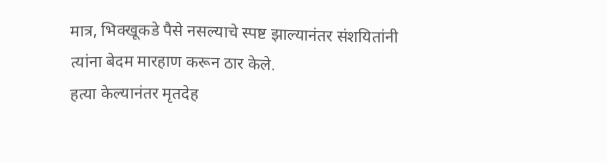मात्र, भिक्खूकडे पैसे नसल्याचे स्पष्ट झाल्यानंतर संशयितांनी त्यांना बेदम मारहाण करून ठार केले.
हत्या केल्यानंतर मृतदेह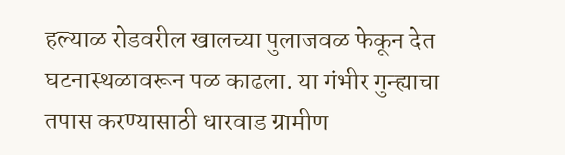हल्याळ रोडवरील खालच्या पुलाजवळ फेकून देत घटनास्थळावरून पळ काढला. या गंभीर गुन्ह्याचा तपास करण्यासाठी धारवाड ग्रामीण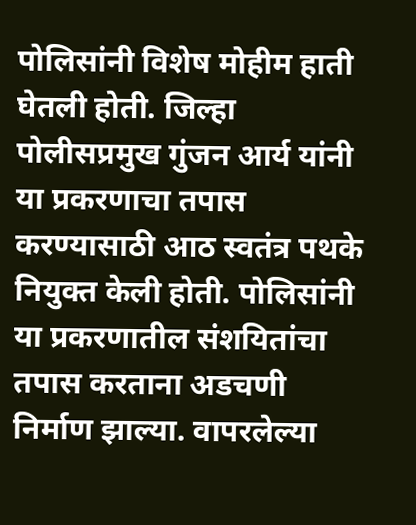पोलिसांनी विशेष मोहीम हाती घेतली होती. जिल्हा पोलीसप्रमुख गुंजन आर्य यांनी या प्रकरणाचा तपास करण्यासाठी आठ स्वतंत्र पथके नियुक्त केली होती. पोलिसांनी या प्रकरणातील संशयितांचा तपास करताना अडचणी निर्माण झाल्या. वापरलेल्या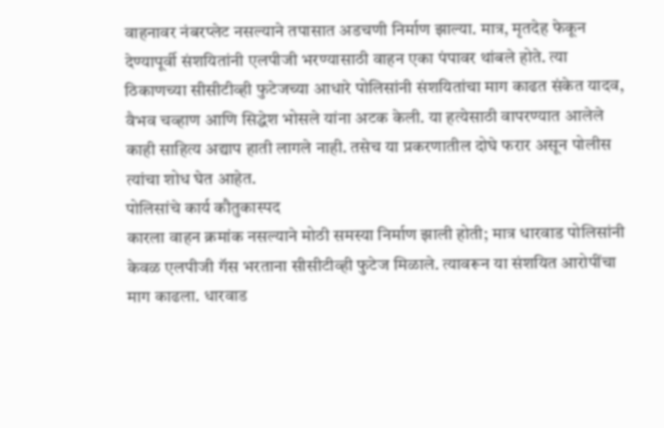वाहनावर नंबरप्लेट नसल्याने तपासात अडचणी निर्माण झाल्या. मात्र, मृतदेह फेकून देण्यापूर्वी संशयितांनी एलपीजी भरण्यासाठी वाहन एका पंपावर थांबले होते. त्या ठिकाणच्या सीसीटीव्ही फुटेजच्या आधारे पोलिसांनी संशयितांचा माग काढत संकेत यादव, वैभव चव्हाण आणि सिद्धेश भोसले यांना अटक केली. या हत्येसाठी वापरण्यात आलेले काही साहित्य अद्याप हाती लागले नाही. तसेच या प्रकरणातील दोघे फरार असून पोलीस त्यांचा शोध घेत आहेत.
पोलिसांचे कार्य कौतुकास्पद
कारला वाहन क्रमांक नसल्याने मोठी समस्या निर्माण झाली होती; मात्र धारवाड पोलिसांनी केवळ एलपीजी गॅस भरताना सीसीटीव्ही फुटेज मिळाले. त्यावरून या संशयित आरोपींचा माग काढला. धारवाड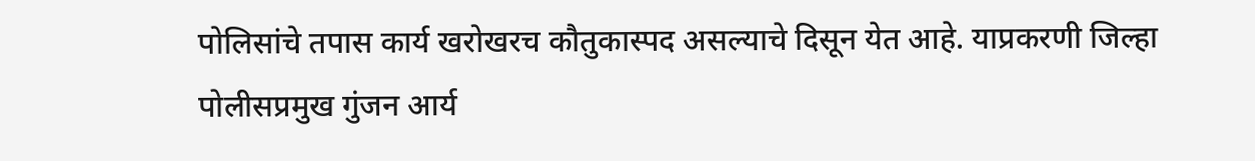पोलिसांचे तपास कार्य खरोखरच कौतुकास्पद असल्याचे दिसून येत आहे. याप्रकरणी जिल्हा पोलीसप्रमुख गुंजन आर्य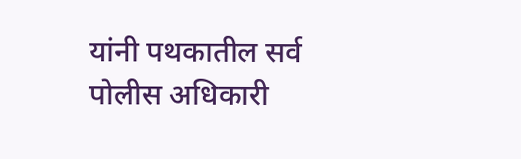यांनी पथकातील सर्व पोलीस अधिकारी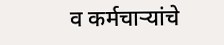व कर्मचाऱ्यांचे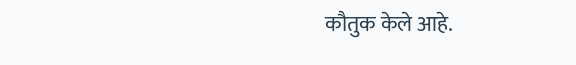कौतुक केले आहे.